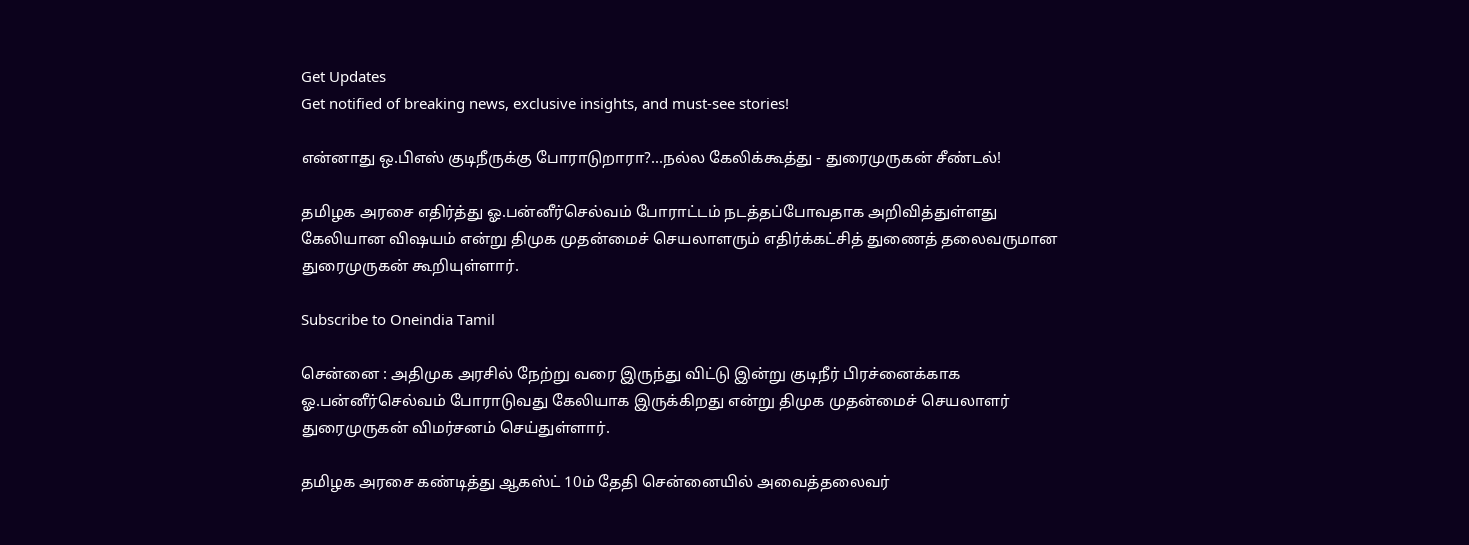Get Updates
Get notified of breaking news, exclusive insights, and must-see stories!

என்னாது ஒ.பிஎஸ் குடிநீருக்கு போராடுறாரா?...நல்ல கேலிக்கூத்து - துரைமுருகன் சீண்டல்!

தமிழக அரசை எதிர்த்து ஓ.பன்னீர்செல்வம் போராட்டம் நடத்தப்போவதாக அறிவித்துள்ளது கேலியான விஷயம் என்று திமுக முதன்மைச் செயலாளரும் எதிர்க்கட்சித் துணைத் தலைவருமான துரைமுருகன் கூறியுள்ளார்.

Subscribe to Oneindia Tamil

சென்னை : அதிமுக அரசில் நேற்று வரை இருந்து விட்டு இன்று குடிநீர் பிரச்னைக்காக ஓ.பன்னீர்செல்வம் போராடுவது கேலியாக இருக்கிறது என்று திமுக முதன்மைச் செயலாளர் துரைமுருகன் விமர்சனம் செய்துள்ளார்.

தமிழக அரசை கண்டித்து ஆகஸ்ட் 10ம் தேதி சென்னையில் அவைத்தலைவர்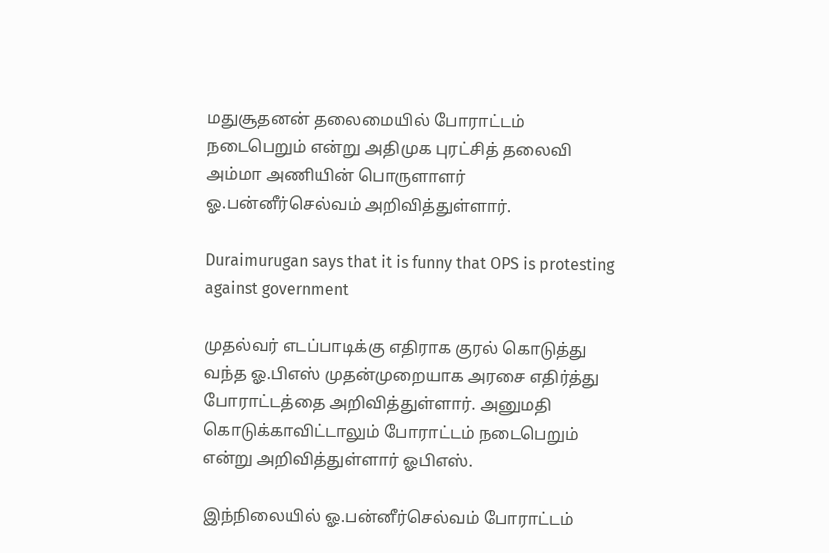மதுசூதனன் தலைமையில் போராட்டம் நடைபெறும் என்று அதிமுக புரட்சித் தலைவி அம்மா அணியின் பொருளாளர் ஓ.பன்னீர்செல்வம் அறிவித்துள்ளார்.

Duraimurugan says that it is funny that OPS is protesting against government

முதல்வர் எடப்பாடிக்கு எதிராக குரல் கொடுத்து வந்த ஓ.பிஎஸ் முதன்முறையாக அரசை எதிர்த்து போராட்டத்தை அறிவித்துள்ளார். அனுமதி கொடுக்காவிட்டாலும் போராட்டம் நடைபெறும் என்று அறிவித்துள்ளார் ஓபிஎஸ்.

இந்நிலையில் ஓ.பன்னீர்செல்வம் போராட்டம்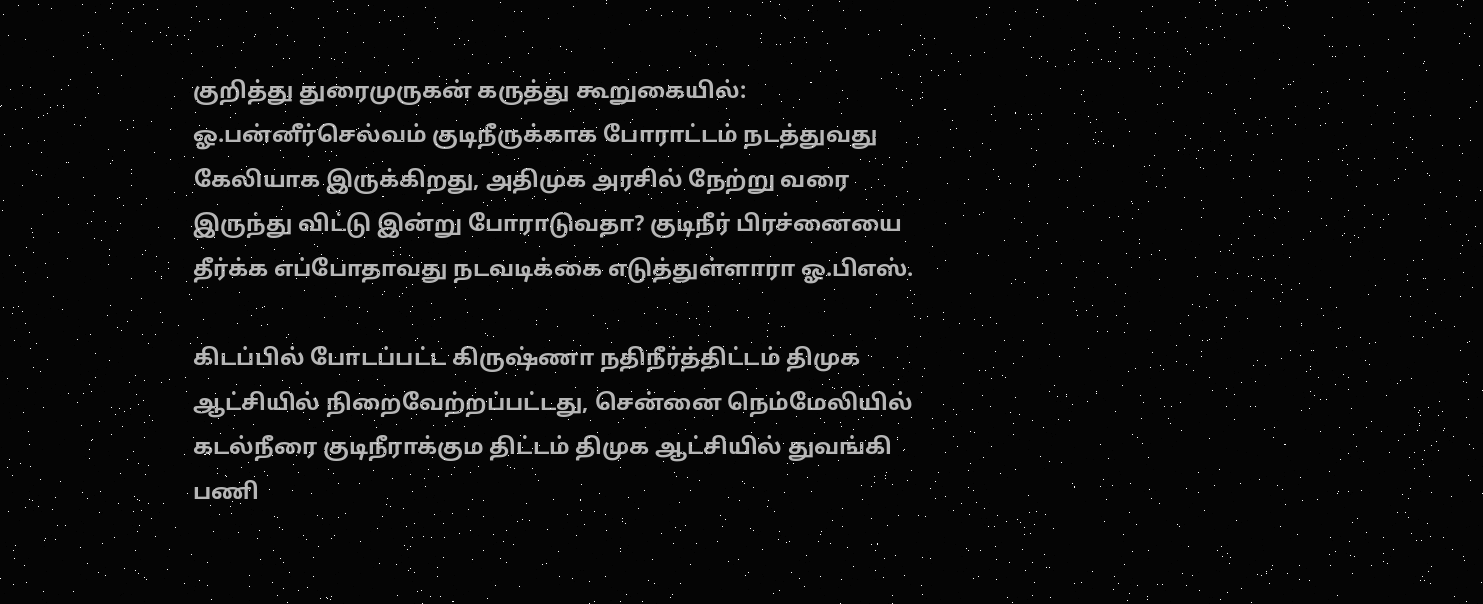குறித்து துரைமுருகன் கருத்து கூறுகையில்: ஓ.பன்னீர்செல்வம் குடிநீருக்காக போராட்டம் நடத்துவது கேலியாக இருக்கிறது, அதிமுக அரசில் நேற்று வரை இருந்து விட்டு இன்று போராடுவதா? குடிநீர் பிரச்னையை தீர்க்க எப்போதாவது நடவடிக்கை எடுத்துள்ளாரா ஓ.பிஎஸ்.

கிடப்பில் போடப்பட்ட கிருஷ்ணா நதிநீர்த்திட்டம் திமுக ஆட்சியில் நிறைவேற்றப்பட்டது, சென்னை நெம்மேலியில் கடல்நீரை குடிநீராக்கும திட்டம் திமுக ஆட்சியில் துவங்கி பணி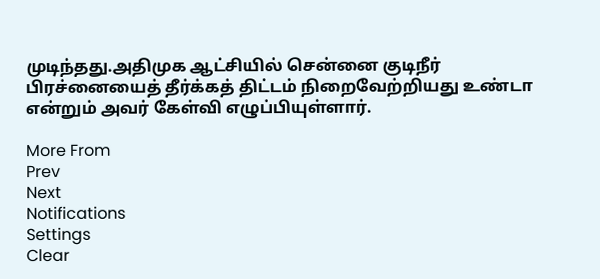முடிந்தது.அதிமுக ஆட்சியில் சென்னை குடிநீர் பிரச்னையைத் தீர்க்கத் திட்டம் நிறைவேற்றியது உண்டா என்றும் அவர் கேள்வி எழுப்பியுள்ளார்.

More From
Prev
Next
Notifications
Settings
Clear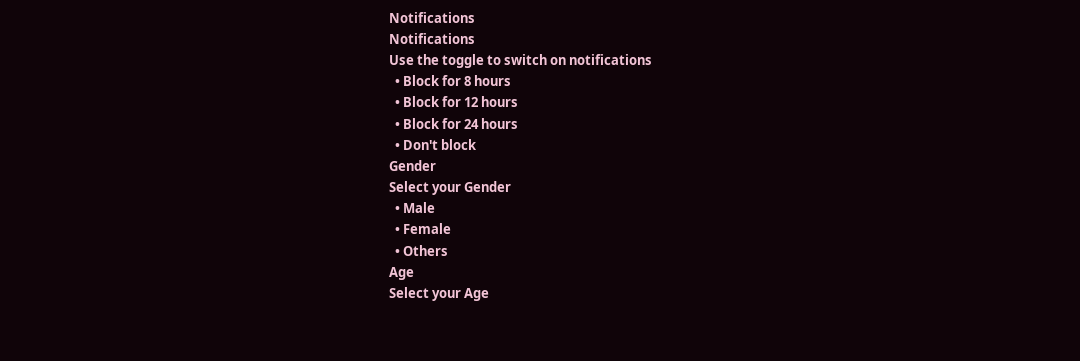Notifications
Notifications
Use the toggle to switch on notifications
  • Block for 8 hours
  • Block for 12 hours
  • Block for 24 hours
  • Don't block
Gender
Select your Gender
  • Male
  • Female
  • Others
Age
Select your Age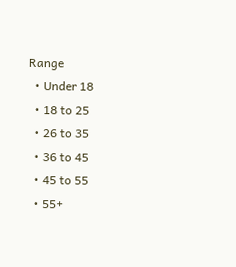Range
  • Under 18
  • 18 to 25
  • 26 to 35
  • 36 to 45
  • 45 to 55
  • 55+